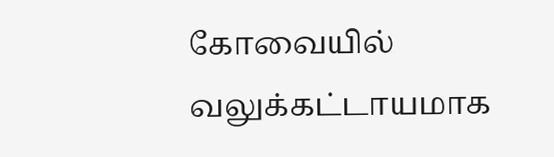கோவையில் வலுக்கட்டாயமாக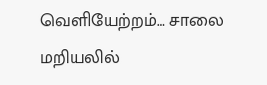வெளியேற்றம்… சாலை மறியலில்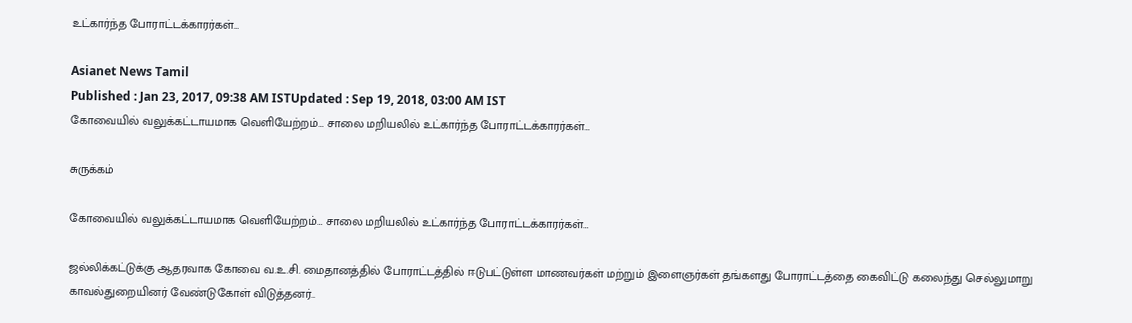உட்கார்ந்த போராட்டக்காரர்கள்…

Asianet News Tamil
Published : Jan 23, 2017, 09:38 AM ISTUpdated : Sep 19, 2018, 03:00 AM IST
கோவையில் வலுக்கட்டாயமாக வெளியேற்றம்… சாலை மறியலில் உட்கார்ந்த போராட்டக்காரர்கள்…

சுருக்கம்

கோவையில் வலுக்கட்டாயமாக வெளியேற்றம்… சாலை மறியலில் உட்கார்ந்த போராட்டக்காரர்கள்…

ஜல்லிக்கட்டுக்கு ஆதரவாக கோவை வ.உ.சி. மைதானத்தில் போராட்டத்தில் ஈடுபட்டுள்ள மாணவர்கள் மற்றும் இளைஞர்கள் தங்களது போராட்டத்தை கைவிட்டு கலைந்து செல்லுமாறு காவல்துறையினர் வேண்டுகோள் விடுத்தனர்..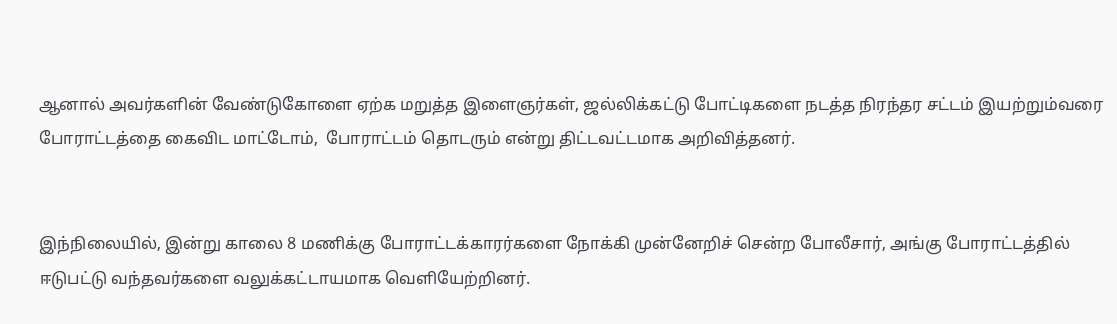ஆனால் அவர்களின் வேண்டுகோளை ஏற்க மறுத்த இளைஞர்கள், ஜல்லிக்கட்டு போட்டிகளை நடத்த நிரந்தர சட்டம் இயற்றும்வரை போராட்டத்தை கைவிட மாட்டோம்,  போராட்டம் தொடரும் என்று திட்டவட்டமாக அறிவித்தனர்.


இந்நிலையில், இன்று காலை 8 மணிக்கு போராட்டக்காரர்களை நோக்கி முன்னேறிச் சென்ற போலீசார், அங்கு போராட்டத்தில் ஈடுபட்டு வந்தவர்களை வலுக்கட்டாயமாக வெளியேற்றினர்.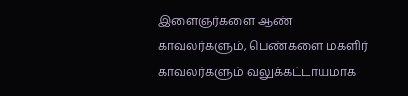இளைஞர்களை ஆண் காவலர்களும், பெண்களை மகளிர் காவலர்களும் வலுக்கட்டாயமாக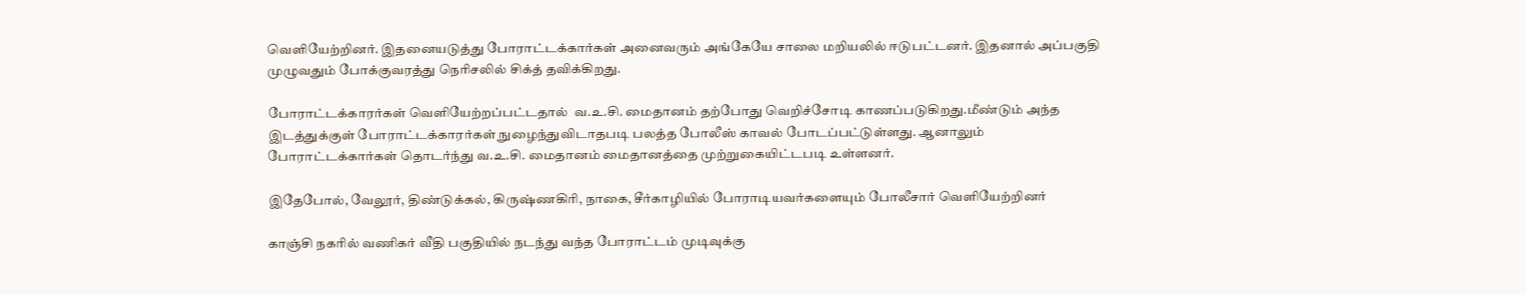வெளியேற்றினர். இதனையடுத்து போராட்டக்கார்கள் அனைவரும் அங்கேயே சாலை மறியலில் ஈடுபட்டனர். இதனால் அப்பகுதி முழுவதும் போக்குவரத்து நெரிசலில் சிக்த் தவிக்கிறது.

போராட்டக்காரர்கள் வெளியேற்றப்பட்டதால்  வ.உ.சி. மைதானம் தற்போது வெறிச்சோடி காணப்படுகிறது.மீண்டும் அந்த இடத்துக்குள் போராட்டக்காரர்கள் நுழைந்துவிடாதபடி பலத்த போலீஸ் காவல் போடப்பட்டுள்ளது. ஆனாலும் போராட்டக்கார்கள் தொடர்ந்து வ.உ.சி. மைதானம் மைதானத்தை முற்றுகையிட்டபடி உள்ளனர்.

இதேபோல், வேலூர், திண்டுக்கல், கிருஷ்ணகிரி, நாகை, சீர்காழியில் போராடியவர்களையும் போலீசார் வெளியேற்றினர்

காஞ்சி நகரில் வணிகர் வீதி பகுதியில் நடந்து வந்த போராட்டம் முடிவுக்கு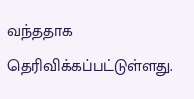வந்ததாக தெரிவிக்கப்பட்டுள்ளது.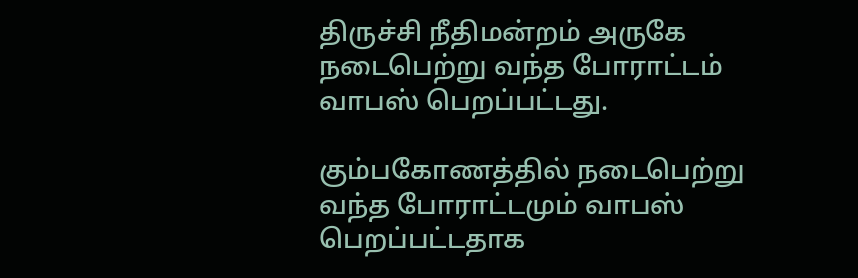திருச்சி நீதிமன்றம் அருகே  நடைபெற்று வந்த போராட்டம் வாபஸ் பெறப்பட்டது.

கும்பகோணத்தில் நடைபெற்று வந்த போராட்டமும் வாபஸ் பெறப்பட்டதாக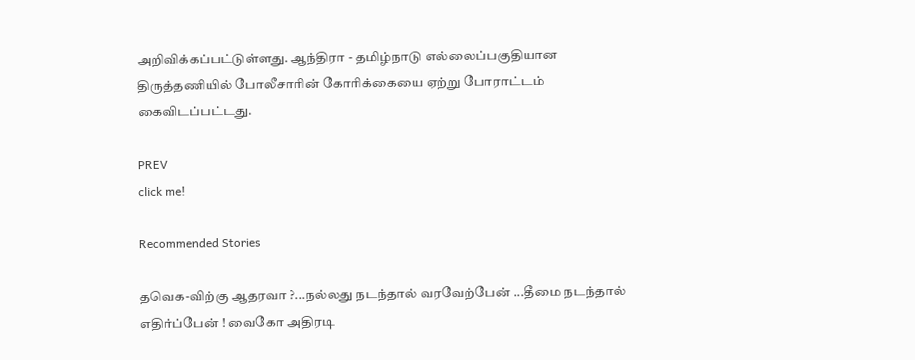அறிவிக்கப்பட்டுள்ளது. ஆந்திரா - தமிழ்நாடு எல்லைப்பகுதியான திருத்தணியில் போலீசாரின் கோரிக்கையை ஏற்று போராட்டம் கைவிடப்பட்டது.

PREV
click me!

Recommended Stories

தவெக-விற்கு ஆதரவா ?...நல்லது நடந்தால் வரவேற்பேன் ...தீமை நடந்தால் எதிர்ப்பேன் ! வைகோ அதிரடி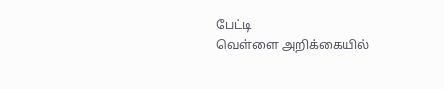பேட்டி
வெள்ளை அறிக்கையில்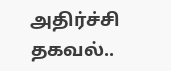அதிர்ச்சி தகவல்..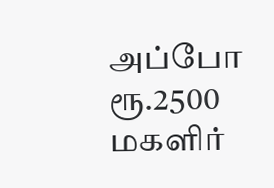அப்போ ரூ.2500 மகளிர்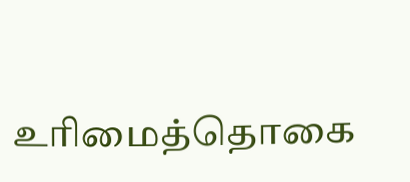உரிமைத்தொகை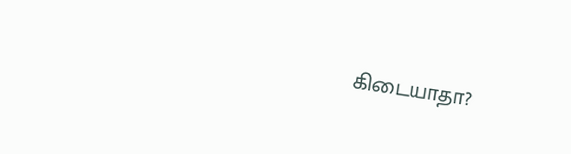கிடையாதா?